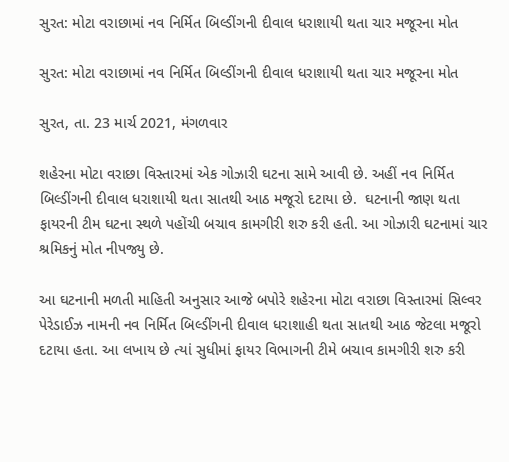સુરત: મોટા વરાછામાં નવ નિર્મિત બિલ્ડીંગની દીવાલ ધરાશાયી થતા ચાર મજૂરના મોત

સુરત: મોટા વરાછામાં નવ નિર્મિત બિલ્ડીંગની દીવાલ ધરાશાયી થતા ચાર મજૂરના મોત

સુરત, તા. 23 માર્ચ 2021, મંગળવાર

શહેરના મોટા વરાછા વિસ્તારમાં એક ગોઝારી ઘટના સામે આવી છે. અહીં નવ નિર્મિત બિલ્ડીંગની દીવાલ ધરાશાયી થતા સાતથી આઠ મજૂરો દટાયા છે.  ઘટનાની જાણ થતા ફાયરની ટીમ ઘટના સ્થળે પહોંચી બચાવ કામગીરી શરુ કરી હતી. આ ગોઝારી ઘટનામાં ચાર શ્રમિકનું મોત નીપજ્યુ છે.

આ ઘટનાની મળતી માહિતી અનુસાર આજે બપોરે શહેરના મોટા વરાછા વિસ્તારમાં સિલ્વર પેરેડાઈઝ નામની નવ નિર્મિત બિલ્ડીંગની દીવાલ ધરાશાહી થતા સાતથી આઠ જેટલા મજૂરો દટાયા હતા. આ લખાય છે ત્યાં સુધીમાં ફાયર વિભાગની ટીમે બચાવ કામગીરી શરુ કરી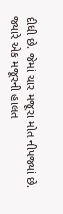દીધી છે. જેમાં ચાર મજૂરા મોત નીપજ્યાં છે. જ્યારે એક મજૂરની હાલત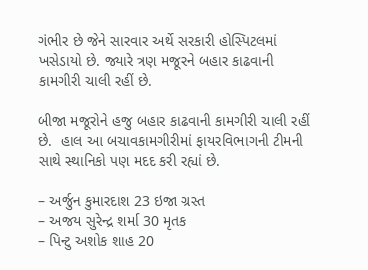ગંભીર છે જેને સારવાર અર્થે સરકારી હોસ્પિટલમાં ખસેડાયો છે. જ્યારે ત્રણ મજૂરને બહાર કાઢવાની કામગીરી ચાલી રહીં છે.

બીજા મજૂરોને હજુ બહાર કાઢવાની કામગીરી ચાલી રહીં છે.  હાલ આ બચાવકામગીરીમાં ફાયરવિભાગની ટીમની સાથે સ્થાનિકો પણ મદદ કરી રહ્યાં છે.

– અર્જુન કુમારદાશ 23 ઇજા ગ્રસ્ત
– અજય સુરેન્દ્ર શર્મા 30 મૃતક
– પિન્ટુ અશોક શાહ 20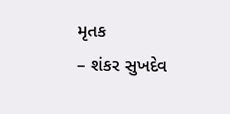મૃતક
– શંકર સુખદેવ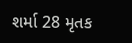શર્મા 28 મૃતક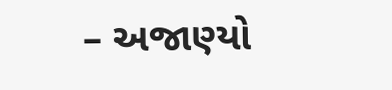– અજાણ્યો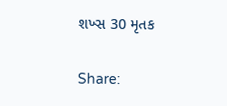શખ્સ 30 મૃતક

Share: